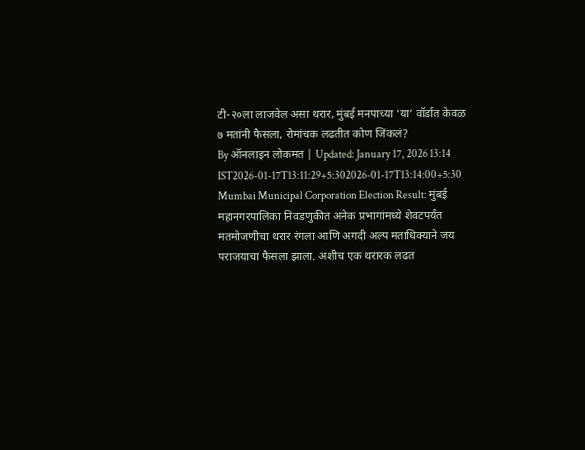टी-२०ला लाजवेल असा थरार, मुंबई मनपाच्या ‘या’ वॉर्डात केवळ ७ मतांनी फैसला, रोमांचक लढतीत कोण जिंकलं?
By ऑनलाइन लोकमत | Updated: January 17, 2026 13:14 IST2026-01-17T13:11:29+5:302026-01-17T13:14:00+5:30
Mumbai Municipal Corporation Election Result: मुंबई महानगरपालिका निवडणुकीत अनेक प्रभागांमध्ये शेवटपर्यंत मतमोजणीचा थरार रंगला आणि अगदी अल्प मताधिक्याने जय पराजयाचा फैसला झाला. अशीच एक थरारक लढत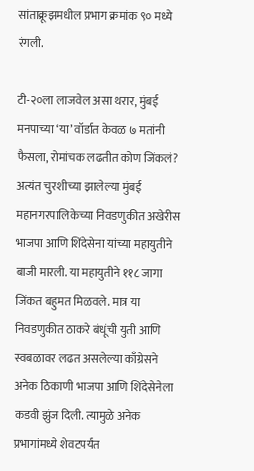सांताक्रूझमधील प्रभाग क्रमांक ९० मध्ये रंगली.

टी-२०ला लाजवेल असा थरार, मुंबई मनपाच्या ‘या’ वॉर्डात केवळ ७ मतांनी फैसला, रोमांचक लढतीत कोण जिंकलं?
अत्यंत चुरशीच्या झालेल्या मुंबई महानगरपालिकेच्या निवडणुकीत अखेरीस भाजपा आणि शिंदेसेना यांच्या महायुतीने बाजी मारली. या महायुतीने ११८ जागा जिंकत बहुमत मिळवले. मात्र या निवडणुकीत ठाकरे बंधूंची युती आणि स्वबळावर लढत असलेल्या काँग्रेसने अनेक ठिकाणी भाजपा आणि शिंदेसेनेला कडवी झुंज दिली. त्यामुळे अनेक प्रभागांमध्ये शेवटपर्यंत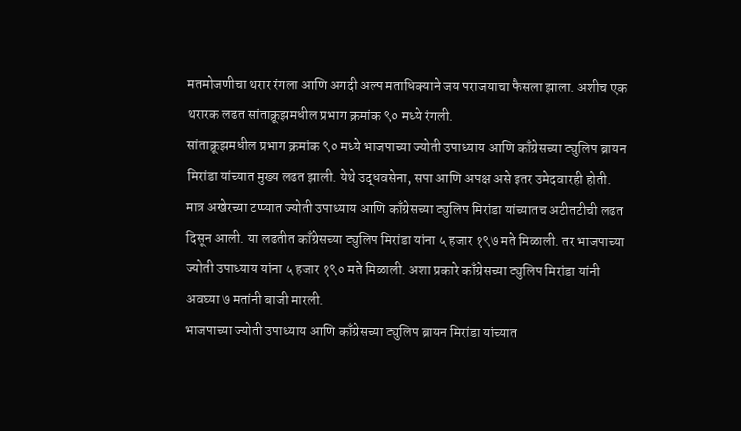मतमोजणीचा थरार रंगला आणि अगदी अल्प मताधिक्याने जय पराजयाचा फैसला झाला. अशीच एक थरारक लढत सांताक्रूझमधील प्रभाग क्रमांक ९० मध्ये रंगली.
सांताक्रूझमधील प्रभाग क्रमांक ९० मध्ये भाजपाच्या ज्योती उपाध्याय आणि काँग्रेसच्या ट्युलिप ब्रायन मिरांडा यांच्यात मुख्य लढत झाली. येथे उद्धवसेना, सपा आणि अपक्ष असे इतर उमेदवारही होती. मात्र अखेरच्या टप्प्यात ज्योती उपाध्याय आणि काँग्रेसच्या ट्युलिप मिरांडा यांच्यातच अटीतटीची लढत दिसून आली. या लढतीत काँग्रेसच्या ट्युलिप मिरांडा यांना ५ हजार १९७ मते मिळाली. तर भाजपाच्या ज्योती उपाध्याय यांना ५ हजार १९० मते मिळाली. अशा प्रकारे काँग्रेसच्या ट्युलिप मिरांडा यांनी अवघ्या ७ मतांनी बाजी मारली.
भाजपाच्या ज्योती उपाध्याय आणि काँग्रेसच्या ट्युलिप ब्रायन मिरांडा यांच्यात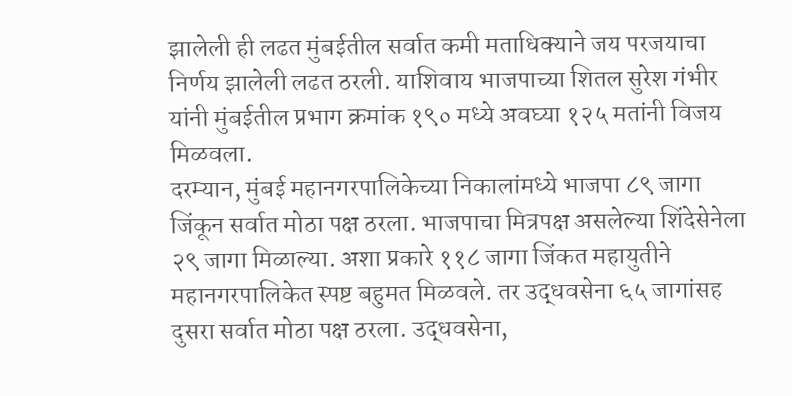झालेली ही लढत मुंबईतील सर्वात कमी मताधिक्याने जय परजयाचा निर्णय झालेली लढत ठरली. याशिवाय भाजपाच्या शितल सुरेश गंभीर यांनी मुंबईतील प्रभाग क्रमांक १९० मध्ये अवघ्या १२५ मतांनी विजय मिळवला.
दरम्यान, मुंबई महानगरपालिकेच्या निकालांमध्ये भाजपा ८९ जागा जिंकून सर्वात मोठा पक्ष ठरला. भाजपाचा मित्रपक्ष असलेल्या शिंदेसेनेला २९ जागा मिळाल्या. अशा प्रकारे ११८ जागा जिंकत महायुतीने महानगरपालिकेत स्पष्ट बहुमत मिळवले. तर उद्धवसेना ६५ जागांसह दुसरा सर्वात मोठा पक्ष ठरला. उद्धवसेना,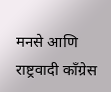मनसे आणि राष्ट्रवादी काँग्रेस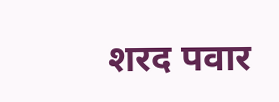शरद पवार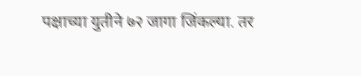पक्षाच्या युतीने ७२ जागा जिंकल्या. तर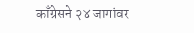काँग्रेसने २४ जागांवर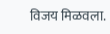विजय मिळवला.